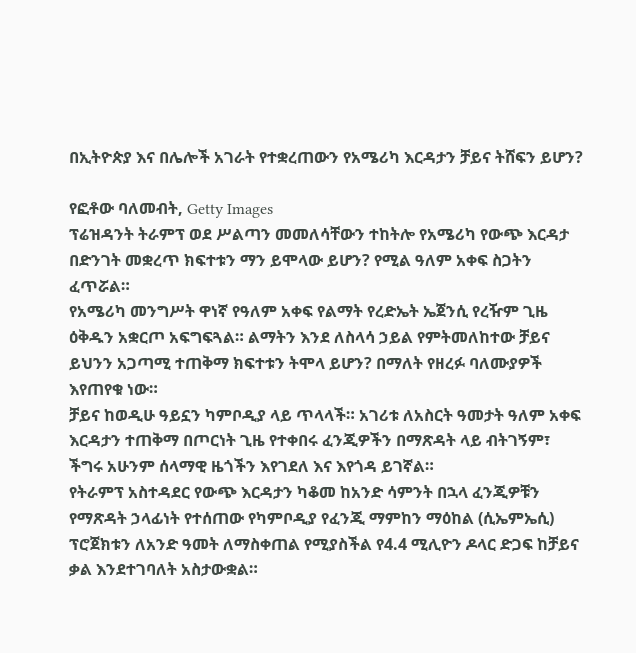በኢትዮጵያ እና በሌሎች አገራት የተቋረጠውን የአሜሪካ እርዳታን ቻይና ትሸፍን ይሆን?

የፎቶው ባለመብት, Getty Images
ፕሬዝዳንት ትራምፕ ወደ ሥልጣን መመለሳቸውን ተከትሎ የአሜሪካ የውጭ እርዳታ በድንገት መቋረጥ ክፍተቱን ማን ይሞላው ይሆን? የሚል ዓለም አቀፍ ስጋትን ፈጥሯል።
የአሜሪካ መንግሥት ዋነኛ የዓለም አቀፍ የልማት የረድኤት ኤጀንሲ የረዥም ጊዜ ዕቅዱን አቋርጦ አፍግፍጓል። ልማትን እንደ ለስላሳ ኃይል የምትመለከተው ቻይና ይህንን አጋጣሚ ተጠቅማ ክፍተቱን ትሞላ ይሆን? በማለት የዘረፉ ባለሙያዎች እየጠየቁ ነው።
ቻይና ከወዲሁ ዓይኗን ካምቦዲያ ላይ ጥላላች። አገሪቱ ለአስርት ዓመታት ዓለም አቀፍ እርዳታን ተጠቅማ በጦርነት ጊዜ የተቀበሩ ፈንጂዎችን በማጽዳት ላይ ብትገኝም፣ ችግሩ አሁንም ሰላማዊ ዜጎችን እየገደለ እና እየጎዳ ይገኛል።
የትራምፕ አስተዳደር የውጭ እርዳታን ካቆመ ከአንድ ሳምንት በኋላ ፈንጂዎቹን የማጽዳት ኃላፊነት የተሰጠው የካምቦዲያ የፈንጂ ማምከን ማዕከል (ሲኤምኤሲ) ፕሮጀክቱን ለአንድ ዓመት ለማስቀጠል የሚያስችል የ4.4 ሚሊዮን ዶላር ድጋፍ ከቻይና ቃል እንደተገባለት አስታውቋል።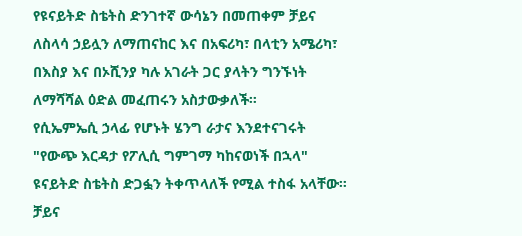የዩናይትድ ስቴትስ ድንገተኛ ውሳኔን በመጠቀም ቻይና ለስላሳ ኃይሏን ለማጠናከር እና በአፍሪካ፣ በላቲን አሜሪካ፣ በእስያ እና በኦሺንያ ካሉ አገራት ጋር ያላትን ግንኙነት ለማሻሻል ዕድል መፈጠሩን አስታውቃለች።
የሲኤምኤሲ ኃላፊ የሆኑት ሄንግ ራታና እንደተናገሩት "የውጭ እርዳታ የፖሊሲ ግምገማ ካከናወነች በኋላ" ዩናይትድ ስቴትስ ድጋፏን ትቀጥላለች የሚል ተስፋ አላቸው።
ቻይና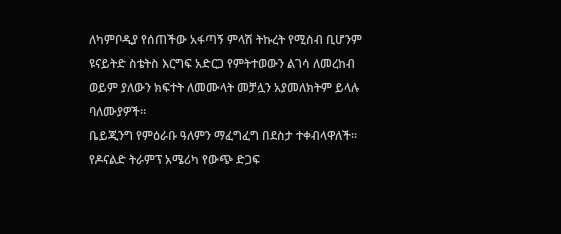ለካምቦዲያ የሰጠችው አፋጣኝ ምላሽ ትኩረት የሚስብ ቢሆንም ዩናይትድ ስቴትስ እርግፍ አድርጋ የምትተወውን ልገሳ ለመረከብ ወይም ያለውን ክፍተት ለመሙላት መቻሏን አያመለክትም ይላሉ ባለሙያዎች።
ቤይጂንግ የምዕራቡ ዓለምን ማፈግፈግ በደስታ ተቀብላዋለች። የዶናልድ ትራምፕ አሜሪካ የውጭ ድጋፍ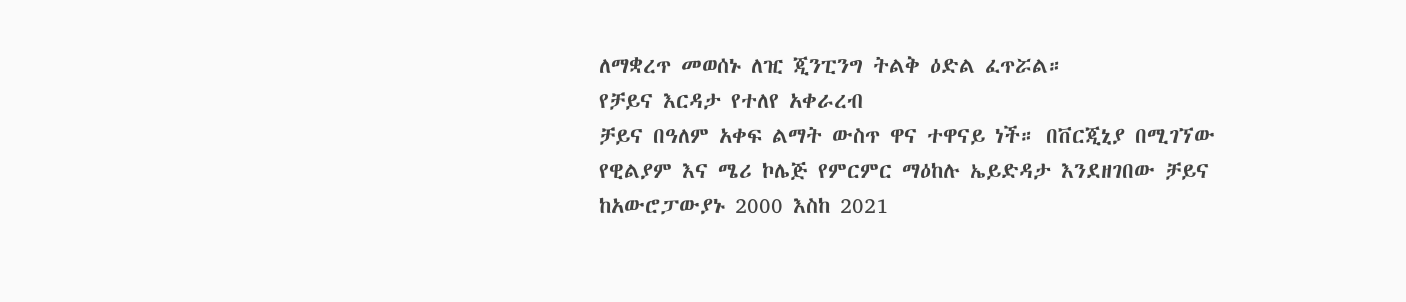ለማቋረጥ መወሰኑ ለዢ ጂንፒንግ ትልቅ ዕድል ፈጥሯል።
የቻይና እርዳታ የተለየ አቀራረብ
ቻይና በዓለም አቀፍ ልማት ውስጥ ዋና ተዋናይ ነች። በቨርጂኒያ በሚገኘው የዊልያም እና ሜሪ ኮሌጅ የምርምር ማዕከሉ ኤይድዳታ እንደዘገበው ቻይና ከአውሮፓውያኑ 2000 እስከ 2021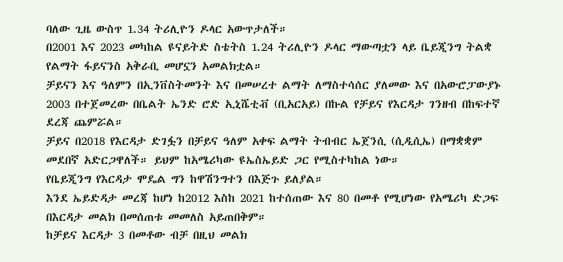ባለው ጊዜ ውስጥ 1.34 ትሪሊዮን ዶላር አውጥታለች።
በ2001 እና 2023 መካከል ዩናይትድ ስቴትስ 1.24 ትሪሊዮን ዶላር ማውጣቷን ላይ ቤይጂንግ ትልቋ የልማት ፋይናንስ አቅራቢ መሆኗን አመልክቷል።
ቻይናን እና ዓለምን በኢንቨስትመንት እና በመሠረተ ልማት ለማስተሳሰር ያለመው እና በአውሮፓውያኑ 2003 በተጀመረው በቤልት ኤንድ ሮድ ኢኒሼቲቭ (ቢአርአይ) በኩል የቻይና የእርዳታ ገንዘብ በከፍተኛ ደረጃ ጨምሯል።
ቻይና በ2018 የእርዳታ ድገፏን በቻይና ዓለም አቀፍ ልማት ትብብር ኤጀንሲ (ሲዲሲኤ) በማቋቋም መደበኛ አድርጋዋለች። ይህም ከአሜሪካው ዩኤስኤይድ ጋር የሚስተካከል ነው።
የቤይጂንግ የእርዳታ ሞዴል ግን ከዋሽንግተን በእጅጉ ይለያል።
እንደ ኤይድዳታ መረጃ ከሆነ ከ2012 እስከ 2021 ከተሰጠው እና 80 በመቶ የሚሆነው የአሜሪካ ድጋፍ በእርዳታ መልክ በመሰጠቱ መመለስ አይጠበቅም።
ከቻይና እርዳታ 3 በመቶው ብቻ በዚህ መልክ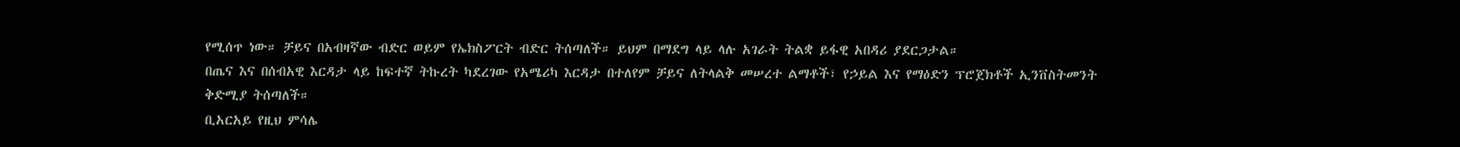የሚሰጥ ነው። ቻይና በአብዛኛው ብድር ወይም የኤክስፖርት ብድር ትሰጣለች። ይህም በማደግ ላይ ላሉ አገራት ትልቋ ይፋዊ አበዳሪ ያደርጋታል።
በጤና እና በሰብአዊ እርዳታ ላይ ከፍተኛ ትኩረት ካደረገው የአሜሪካ እርዳታ በተለየም ቻይና ለትላልቅ መሠረተ ልማቶች፣ የኃይል እና የማዕድን ፕሮጀክቶች ኢንቨስትመንት ቅድሚያ ትሰጣለች።
ቢአርአይ የዚህ ምሳሌ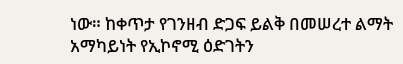ነው። ከቀጥታ የገንዘብ ድጋፍ ይልቅ በመሠረተ ልማት አማካይነት የኢኮኖሚ ዕድገትን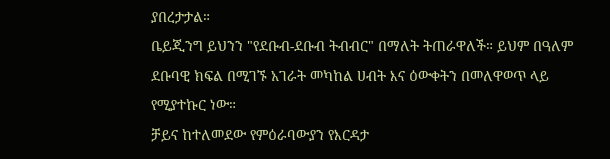ያበረታታል።
ቤይጂንግ ይህንን "የደቡብ-ደቡብ ትብብር" በማለት ትጠራዋለች። ይህም በዓለም ደቡባዊ ክፍል በሚገኙ አገራት መካከል ሀብት እና ዕውቀትን በመለዋወጥ ላይ የሚያተኩር ነው።
ቻይና ከተለመደው የምዕራባውያን የእርዳታ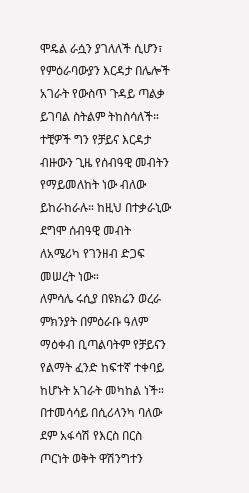ሞዴል ራሷን ያገለለች ሲሆን፣ የምዕራባውያን እርዳታ በሌሎች አገራት የውስጥ ጉዳይ ጣልቃ ይገባል ስትልም ትከስሳለች።
ተቺዎች ግን የቻይና እርዳታ ብዙውን ጊዜ የሰብዓዊ መብትን የማይመለከት ነው ብለው ይከራከራሉ። ከዚህ በተቃራኒው ደግሞ ሰብዓዊ መብት ለአሜሪካ የገንዘብ ድጋፍ መሠረት ነው።
ለምሳሌ ሩሲያ በዩክሬን ወረራ ምክንያት በምዕራቡ ዓለም ማዕቀብ ቢጣልባትም የቻይናን የልማት ፈንድ ከፍተኛ ተቀባይ ከሆኑት አገራት መካከል ነች።
በተመሳሳይ በሲሪላንካ ባለው ደም አፋሳሽ የእርስ በርስ ጦርነት ወቅት ዋሽንግተን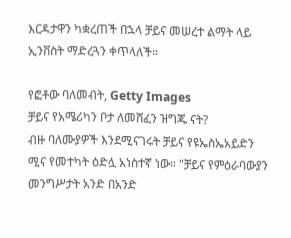እርዳታዋን ካቋረጠች በኋላ ቻይና መሠረተ ልማት ላይ ኢንቨስት ማድረጓን ቀጥላለች።

የፎቶው ባለመብት, Getty Images
ቻይና የአሜሪካን ቦታ ለመሸፈን ዝግጁ ናት?
ብዙ ባለሙያዎች እንደሚናገሩት ቻይና የዩኤስኤአይድን ሚና የመተካት ዕድሏ አነስተኛ ነው። "ቻይና የምዕራባውያን መንግሥታት አንድ በአንድ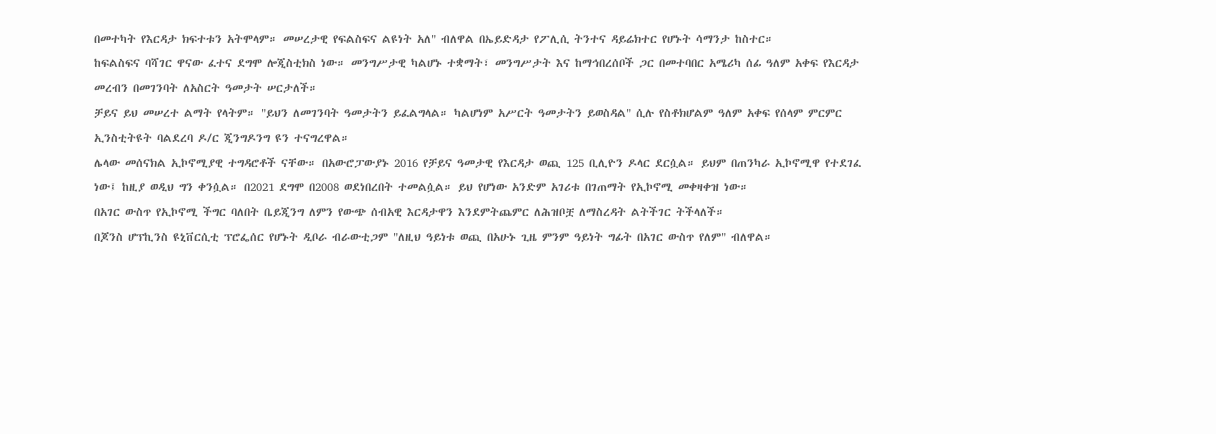በመተካት የእርዳታ ክፍተቱን አትሞላም። መሠረታዊ የፍልስፍና ልዩነት አለ" ብለዋል በኤይድዳታ የፖሊሲ ትንተና ዳይሬክተር የሆኑት ሳማንታ ከስተር።
ከፍልስፍና ባሻገር ዋናው ፈተና ደግሞ ሎጂስቲክስ ነው። መንግሥታዊ ካልሆኑ ተቋማት፣ መንግሥታት እና ከማኅበረሰቦች ጋር በመተባበር አሜሪካ ሰፊ ዓለም አቀፍ የእርዳታ መረብን በመገንባት ለአስርት ዓመታት ሠርታለች።
ቻይና ይህ መሠረተ ልማት የላትም። "ይህን ለመገንባት ዓመታትን ይፈልግላል። ካልሆነም አሥርት ዓመታትን ይወስዳል" ሲሉ የስቶክሆልም ዓለም አቀፍ የሰላም ምርምር ኢንስቲትዩት ባልደረባ ዶ/ር ጂንግዶንግ ዩን ተናግረዋል።
ሌላው መሰናክል ኢኮኖሚያዊ ተግዳሮቶች ናቸው። በአውሮፓውያኑ 2016 የቻይና ዓመታዊ የእርዳታ ወጪ 125 ቢሊዮን ዶላር ደርሷል። ይህም በጠንካራ ኢኮኖሚዋ የተደገፈ ነው፤ ከዚያ ወዲህ ግን ቀንሷል። በ2021 ደግሞ በ2008 ወደነበረበት ተመልሷል። ይህ የሆነው አንድም አገሪቱ በገጠማት የኢኮኖሚ መቀዛቀዝ ነው።
በአገር ውስጥ የኢኮኖሚ ችግር ባለበት ቤይጂንግ ለምን የውጭ ሰብአዊ እርዳታዋን እንደምትጨምር ለሕዝቦቿ ለማስረዳት ልትችገር ትችላለች።
በጆንስ ሆፕኪንስ ዩኒቨርሲቲ ፕሮፌሰር የሆኑት ዲቦራ ብራውቲጋም "ለዚህ ዓይነቱ ወጪ በአሁኑ ጊዜ ምንም ዓይነት ግፊት በአገር ውስጥ የለም" ብለዋል።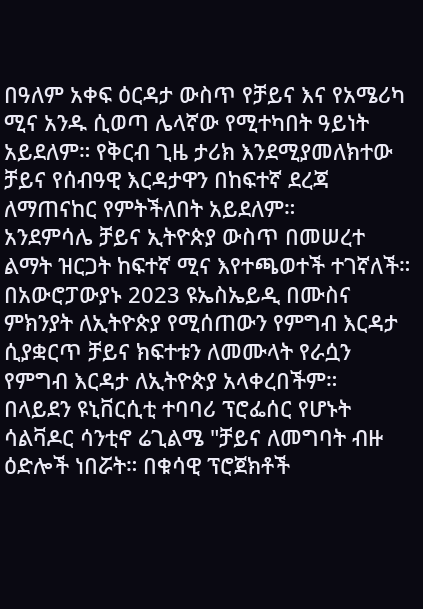በዓለም አቀፍ ዕርዳታ ውስጥ የቻይና እና የአሜሪካ ሚና አንዱ ሲወጣ ሌላኛው የሚተካበት ዓይነት አይደለም። የቅርብ ጊዜ ታሪክ እንደሚያመለክተው ቻይና የሰብዓዊ እርዳታዋን በከፍተኛ ደረጃ ለማጠናከር የምትችለበት አይደለም።
አንደምሳሌ ቻይና ኢትዮጵያ ውስጥ በመሠረተ ልማት ዝርጋት ከፍተኛ ሚና እየተጫወተች ተገኛለች። በአውሮፓውያኑ 2023 ዩኤስኤይዲ በሙስና ምክንያት ለኢትዮጵያ የሚሰጠውን የምግብ እርዳታ ሲያቋርጥ ቻይና ክፍተቱን ለመሙላት የራሷን የምግብ እርዳታ ለኢትዮጵያ አላቀረበችም።
በላይደን ዩኒቨርሲቲ ተባባሪ ፕሮፌሰር የሆኑት ሳልቫዶር ሳንቲኖ ሬጊልሜ "ቻይና ለመግባት ብዙ ዕድሎች ነበሯት። በቁሳዊ ፕሮጀክቶች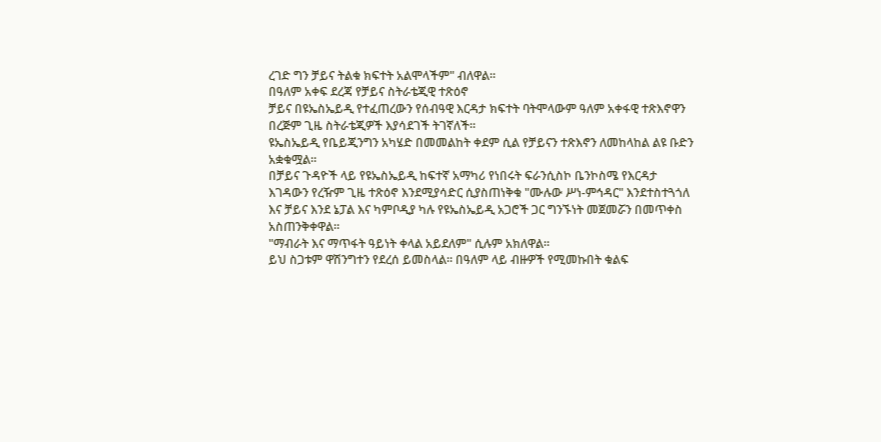ረገድ ግን ቻይና ትልቁ ክፍተት አልሞላችም" ብለዋል።
በዓለም አቀፍ ደረጃ የቻይና ስትራቴጂዊ ተጽዕኖ
ቻይና በዩኤስኤይዲ የተፈጠረውን የሰብዓዊ እርዳታ ክፍተት ባትሞላውም ዓለም አቀፋዊ ተጽእኖዋን በረጅም ጊዜ ስትራቴጂዎች እያሳደገች ትገኛለች።
ዩኤስኤይዲ የቤይጂንግን አካሄድ በመመልከት ቀደም ሲል የቻይናን ተጽእኖን ለመከላከል ልዩ ቡድን አቋቁሟል።
በቻይና ጉዳዮች ላይ የዩኤስኤይዲ ከፍተኛ አማካሪ የነበሩት ፍራንሲስኮ ቤንኮስሜ የእርዳታ እገዳውን የረዥም ጊዜ ተጽዕኖ እንደሚያሳድር ሲያስጠነቅቁ "ሙሉው ሥነ-ምኅዳር" እንደተስተጓጎለ እና ቻይና እንደ ኔፓል እና ካምቦዲያ ካሉ የዩኤስኤይዲ አጋሮች ጋር ግንኙነት መጀመሯን በመጥቀስ አስጠንቅቀዋል።
"ማብራት እና ማጥፋት ዓይነት ቀላል አይደለም" ሲሉም አክለዋል።
ይህ ስጋቱም ዋሽንግተን የደረሰ ይመስላል። በዓለም ላይ ብዙዎች የሚመኩበት ቁልፍ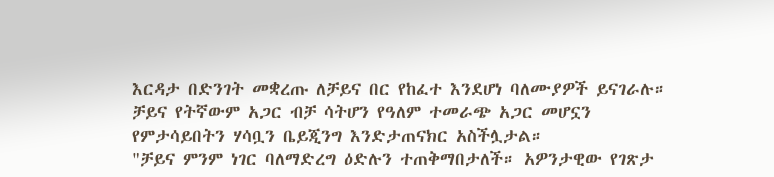እርዳታ በድንገት መቋረጡ ለቻይና በር የከፈተ እንደሆነ ባለሙያዎች ይናገራሉ።
ቻይና የትኛውም አጋር ብቻ ሳትሆን የዓለም ተመራጭ አጋር መሆኗን የምታሳይበትን ሃሳቧን ቤይጂንግ እንድታጠናክር አስችሏታል።
"ቻይና ምንም ነገር ባለማድረግ ዕድሉን ተጠቅማበታለች። አዎንታዊው የገጽታ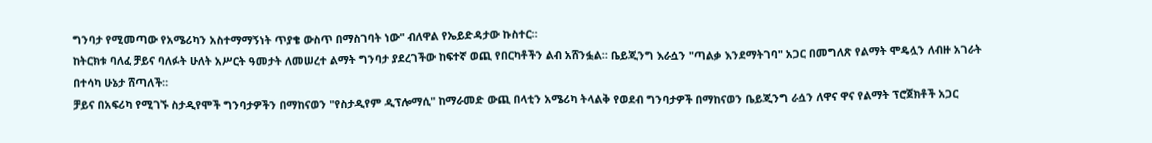ግንባታ የሚመጣው የአሜሪካን አስተማማኝነት ጥያቄ ውስጥ በማስገባት ነው" ብለዋል የኤይድዳታው ኩስተር።
ከትርክቱ ባለፈ ቻይና ባለፉት ሁለት አሥርት ዓመታት ለመሠረተ ልማት ግንባታ ያደረገችው ከፍተኛ ወጪ የበርካቶችን ልብ አሸንፏል። ቤይጂንግ እራሷን "ጣልቃ እንደማትገባ" አጋር በመግለጽ የልማት ሞዴሏን ለብዙ አገራት በተሳካ ሁኔታ ሸጣለች።
ቻይና በአፍሪካ የሚገኙ ስታዲየሞች ግንባታዎችን በማከናወን "የስታዲየም ዲፕሎማሲ" ከማራመድ ውጪ በላቲን አሜሪካ ትላልቅ የወደብ ግንባታዎች በማከናወን ቤይጂንግ ራሷን ለዋና ዋና የልማት ፕሮጀክቶች አጋር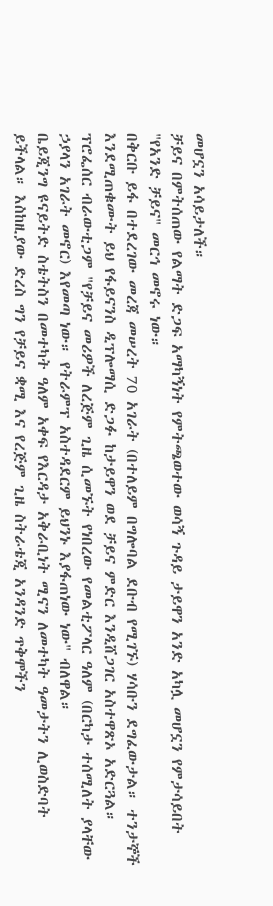መሆኗን አሳይታለች።
ቻይና በምትሰጠው የልማት ድጋፍ አማካኝነት የምትጫወተው ወሳኝ ጉዳይ ታይዋን አንድ አካሏ መሆኗን የምታሳይበት "የአንድ ቻይና" መርኅ መኖሩ ነው።
በቅርቡ ይፋ በተደረገው መረጃ መሠረት 70 አገራት (በተለይም በግሎባል ደቡብ የሚገኙ) ሃሳቡን ደግፈውታል። ተንታኞች እንደሚጠቁሙት ይህ የፋይናንስ ዲፕሎማሲ ድጋፉ ከታይዋን ወደ ቻይና ምድር እንዲሸጋገር አስተዋጽኦ አድርጓል።
ፕሮፌሰር ብራውቲጋም "የቻይና መሪዎች ለረጅም ጊዜ ሲመኙት የነበረው የመልቲፖላር ዓለም (በርካታ ተሰሚለት ያላቸው ኃያላን አገራት መኖር) እየመጣ ነው። የትራምፕ አስተዳደርም ይህንኑ እያፋጠነው ነው" ብለዋል።
ቤይጂንግ ዩናይትድ ስቴትስን በመተካት ዓለም አቀፍ የእርዳታ አቅራቢነት ሚናን ለመተካት ዓመታትን ሊወስድባት ይችላል። እስከዚያው ድረስ ግን የቻይና ቋሚ እና የረጅም ጊዜ ስትራቴጂ አንዳንድ ጥቅሞችን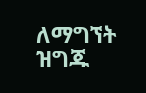ለማግኘት ዝግጁ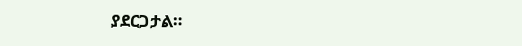ያደርጋታል።